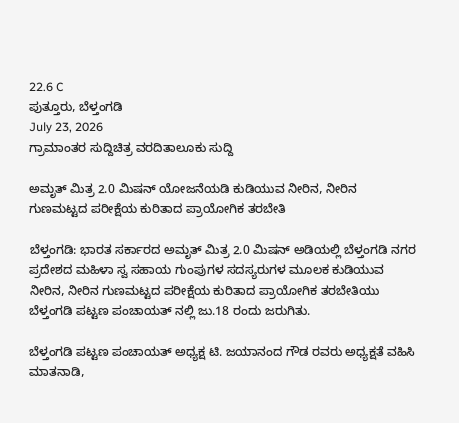22.6 C
ಪುತ್ತೂರು, ಬೆಳ್ತಂಗಡಿ
July 23, 2026
ಗ್ರಾಮಾಂತರ ಸುದ್ದಿಚಿತ್ರ ವರದಿತಾಲೂಕು ಸುದ್ದಿ

ಅಮೃತ್ ಮಿತ್ರ 2.0 ಮಿಷನ್ ಯೋಜನೆಯಡಿ ಕುಡಿಯುವ ನೀರಿನ, ನೀರಿನ ಗುಣಮಟ್ಟದ ಪರೀಕ್ಷೆಯ ಕುರಿತಾದ ಪ್ರಾಯೋಗಿಕ ತರಬೇತಿ

ಬೆಳ್ತಂಗಡಿ: ಭಾರತ ಸರ್ಕಾರದ ಅಮೃತ್ ಮಿತ್ರ 2.0 ಮಿಷನ್ ಅಡಿಯಲ್ಲಿ ಬೆಳ್ತಂಗಡಿ ನಗರ ಪ್ರದೇಶದ ಮಹಿಳಾ ಸ್ವ ಸಹಾಯ ಗುಂಪುಗಳ ಸದಸ್ಯರುಗಳ ಮೂಲಕ ಕುಡಿಯುವ ನೀರಿನ, ನೀರಿನ ಗುಣಮಟ್ಟದ ಪರೀಕ್ಷೆಯ ಕುರಿತಾದ ಪ್ರಾಯೋಗಿಕ ತರಬೇತಿಯು ಬೆಳ್ತಂಗಡಿ ಪಟ್ಟಣ ಪಂಚಾಯತ್ ನಲ್ಲಿ‌ ಜು.18 ರಂದು ಜರುಗಿತು.

ಬೆಳ್ತಂಗಡಿ ಪಟ್ಟಣ ಪಂಚಾಯತ್ ಅಧ್ಯಕ್ಷ ಟಿ. ಜಯಾನಂದ ಗೌಡ ರವರು‌ ಅಧ್ಯಕ್ಷತೆ ವಹಿಸಿ ಮಾತನಾಡಿ,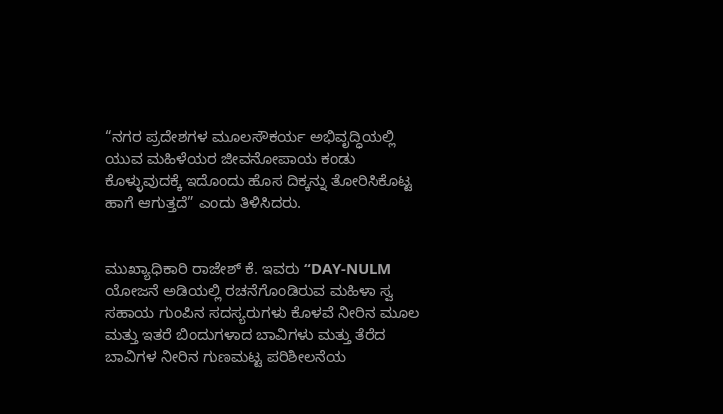“ನಗರ ಪ್ರದೇಶಗಳ ಮೂಲಸೌಕರ್ಯ ಅಭಿವೃದ್ಧಿಯಲ್ಲಿ ಯುವ ಮಹಿಳೆಯರ ಜೀವನೋಪಾಯ ಕಂಡು ಕೊಳ್ಳುವುದಕ್ಕೆ ಇದೊಂದು ಹೊಸ ದಿಕ್ಕನ್ನು ತೋರಿಸಿಕೊಟ್ಟ ಹಾಗೆ ಆಗುತ್ತದೆ” ಎಂದು ತಿಳಿಸಿದರು.


ಮುಖ್ಯಾಧಿಕಾರಿ ರಾಜೇಶ್ ಕೆ. ಇವರು “DAY-NULM ಯೋಜನೆ ಅಡಿಯಲ್ಲಿ ರಚನೆಗೊಂಡಿರುವ ಮಹಿಳಾ ಸ್ವ ಸಹಾಯ ಗುಂಪಿನ ಸದಸ್ಯರುಗಳು ಕೊಳವೆ ನೀರಿನ ಮೂಲ ಮತ್ತು ಇತರೆ ಬಿಂದುಗಳಾದ ಬಾವಿಗಳು ಮತ್ತು ತೆರೆದ ಬಾವಿಗಳ ನೀರಿನ ಗುಣಮಟ್ಟ ಪರಿಶೀಲನೆಯ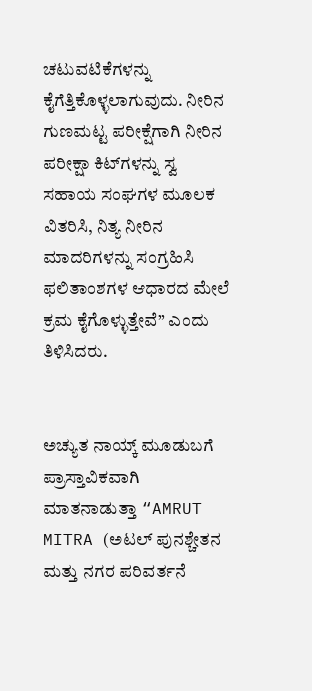ಚಟುವಟಿಕೆಗಳನ್ನು ಕೈಗೆತ್ತಿಕೊಳ್ಳಲಾಗುವುದು. ನೀರಿನ ಗುಣಮಟ್ಟ ಪರೀಕ್ಷೆಗಾಗಿ ನೀರಿನ ಪರೀಕ್ಷಾ ಕಿಟ್‌ಗಳನ್ನು ಸ್ವ ಸಹಾಯ ಸಂಘಗಳ ಮೂಲಕ ವಿತರಿಸಿ, ನಿತ್ಯ ನೀರಿನ ಮಾದರಿಗಳನ್ನು ಸಂಗ್ರಹಿಸಿ ಫಲಿತಾಂಶಗಳ ಆಧಾರದ ಮೇಲೆ ಕ್ರಮ ಕೈಗೊಳ್ಳುತ್ತೇವೆ” ಎಂದು ತಿಳಿಸಿದರು.


ಅಚ್ಯುತ ನಾಯ್ಕ್ ಮೂಡುಬಗೆ ಪ್ರಾಸ್ತಾವಿಕವಾಗಿ ಮಾತನಾಡುತ್ತಾ “AMRUT MITRA (ಅಟಲ್ ಪುನಶ್ಚೇತನ ಮತ್ತು ನಗರ ಪರಿವರ್ತನೆ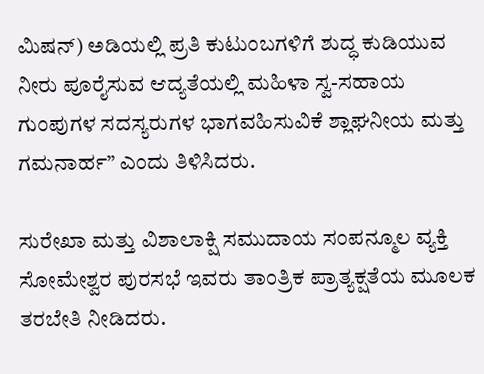ಮಿಷನ್) ಅಡಿಯಲ್ಲಿ ಪ್ರತಿ ಕುಟುಂಬಗಳಿಗೆ ಶುದ್ಧ ಕುಡಿಯುವ ನೀರು ಪೂರೈಸುವ ಆದ್ಯತೆಯಲ್ಲಿ ಮಹಿಳಾ ಸ್ವ-ಸಹಾಯ ಗುಂಪುಗಳ ಸದಸ್ಯರುಗಳ ಭಾಗವಹಿಸುವಿಕೆ ಶ್ಲಾಘನೀಯ ಮತ್ತು ಗಮನಾರ್ಹ” ಎಂದು ತಿಳಿಸಿದರು.

ಸುರೇಖಾ ಮತ್ತು ವಿಶಾಲಾಕ್ಷಿ ಸಮುದಾಯ ಸಂಪನ್ಮೂಲ ವ್ಯಕ್ತಿ ಸೋಮೇಶ್ವರ ಪುರಸಭೆ ಇವರು ತಾಂತ್ರಿಕ ಪ್ರಾತ್ಯಕ್ಷತೆಯ ಮೂಲಕ ತರಬೇತಿ ನೀಡಿದರು.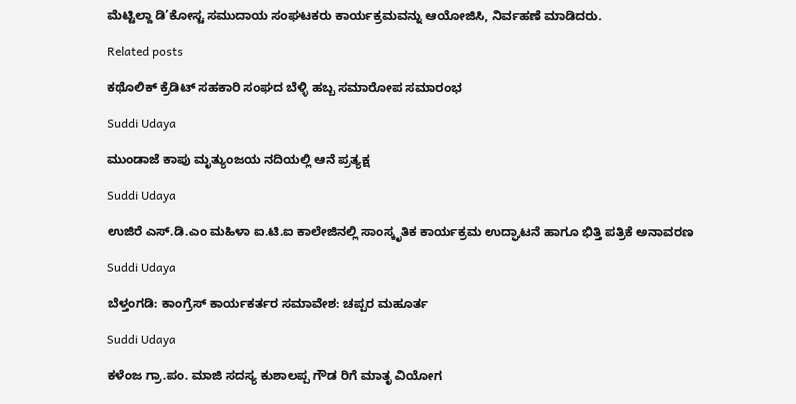ಮೆಟ್ಟಿಲ್ದಾ ಡಿ’ಕೋಸ್ಟ ಸಮುದಾಯ ಸಂಘಟಕರು ಕಾರ್ಯಕ್ರಮವನ್ನು ಆಯೋಜಿಸಿ, ನಿರ್ವಹಣೆ ಮಾಡಿದರು.

Related posts

ಕಥೊಲಿಕ್ ಕ್ರೆಡಿಟ್ ಸಹಕಾರಿ ಸಂಘದ ಬೆಳ್ಳಿ ಹಬ್ಬ ಸಮಾರೋಪ ಸಮಾರಂಭ

Suddi Udaya

ಮುಂಡಾಜೆ ಕಾಪು ಮೃತ್ಯುಂಜಯ ನದಿಯಲ್ಲಿ ಆನೆ ಪ್ರತ್ಯಕ್ಷ

Suddi Udaya

ಉಜಿರೆ ಎಸ್.ಡಿ.ಎಂ ಮಹಿಳಾ ಐ.ಟಿ.ಐ ಕಾಲೇಜಿನಲ್ಲಿ ಸಾಂಸ್ಕೃತಿಕ ಕಾರ್ಯಕ್ರಮ ಉದ್ಘಾಟನೆ ಹಾಗೂ ಭಿತ್ತಿ ಪತ್ರಿಕೆ ಅನಾವರಣ

Suddi Udaya

ಬೆಳ್ತಂಗಡಿ: ಕಾಂಗ್ರೆಸ್ ಕಾರ್ಯಕರ್ತರ ಸಮಾವೇಶ: ಚಪ್ಪರ ಮಹೂರ್ತ

Suddi Udaya

ಕಳೆಂಜ ಗ್ರಾ.ಪಂ. ಮಾಜಿ ಸದಸ್ಯ ಕುಶಾಲಪ್ಪ ಗೌಡ ರಿಗೆ ಮಾತೃ ವಿಯೋಗ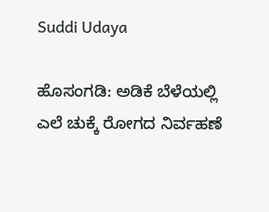Suddi Udaya

ಹೊಸಂಗಡಿ: ಅಡಿಕೆ ಬೆಳೆಯಲ್ಲಿ ಎಲೆ ಚುಕ್ಕೆ ರೋಗದ ನಿರ್ವಹಣೆ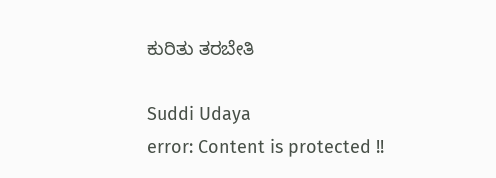ಕುರಿತು ತರಬೇತಿ

Suddi Udaya
error: Content is protected !!